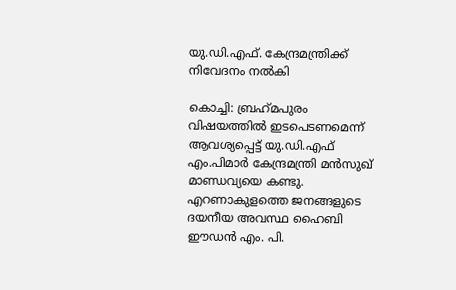യു.ഡി.എഫ്. കേന്ദ്രമന്ത്രിക്ക് നിവേദനം നല്‍കി

കൊച്ചി: ബ്രഹ്‌മപുരം വിഷയത്തില്‍ ഇടപെടണമെന്ന് ആവശ്യപ്പെട്ട് യു.ഡി.എഫ് എം.പിമാര്‍ കേന്ദ്രമന്ത്രി മന്‍സുഖ് മാണ്ഡവ്യയെ കണ്ടു. എറണാകുളത്തെ ജനങ്ങളുടെ ദയനീയ അവസ്ഥ ഹൈബി ഈഡന്‍ എം. പി.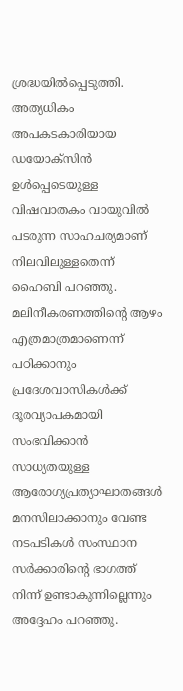ശ്രദ്ധയില്‍പ്പെടുത്തി. അത്യധികം അപകടകാരിയായ ഡയോക്‌സിന്‍ ഉള്‍പ്പെടെയുള്ള വിഷവാതകം വായുവില്‍ പടരുന്ന സാഹചര്യമാണ് നിലവിലുള്ളതെന്ന് ഹൈബി പറഞ്ഞു. മലിനീകരണത്തിന്റെ ആഴം എത്രമാത്രമാണെന്ന് പഠിക്കാനും പ്രദേശവാസികള്‍ക്ക് ദൂരവ്യാപകമായി സംഭവിക്കാന്‍ സാധ്യതയുള്ള ആരോഗ്യപ്രത്യാഘാതങ്ങള്‍ മനസിലാക്കാനും വേണ്ട നടപടികള്‍ സംസ്ഥാന സര്‍ക്കാരിന്റെ ഭാഗത്ത് നിന്ന് ഉണ്ടാകുന്നില്ലെന്നും അദ്ദേഹം പറഞ്ഞു.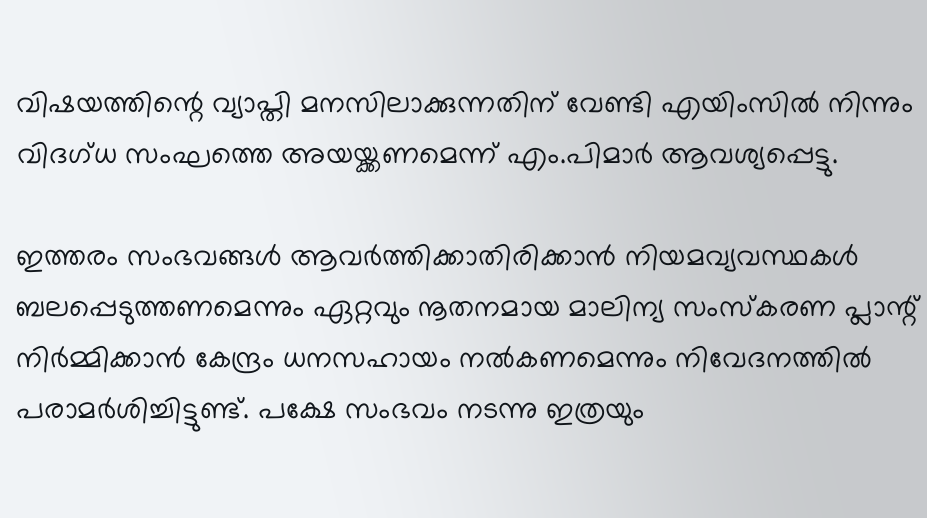വിഷയത്തിന്റെ വ്യാപ്തി മനസിലാക്കുന്നതിന് വേണ്ടി എയിംസില്‍ നിന്നും വിദഗ്ധ സംഘത്തെ അയയ്ക്കണമെന്ന് എം.പിമാര്‍ ആവശ്യപ്പെട്ടു.

ഇത്തരം സംഭവങ്ങള്‍ ആവര്‍ത്തിക്കാതിരിക്കാന്‍ നിയമവ്യവസ്ഥകള്‍ ബലപ്പെടുത്തണമെന്നും ഏറ്റവും നൂതനമായ മാലിന്യ സംസ്‌കരണ പ്ലാന്റ് നിര്‍മ്മിക്കാന്‍ കേന്ദ്രം ധനസഹായം നല്‍കണമെന്നും നിവേദനത്തില്‍ പരാമര്‍ശിച്ചിട്ടുണ്ട്. പക്ഷേ സംഭവം നടന്നു ഇത്രയും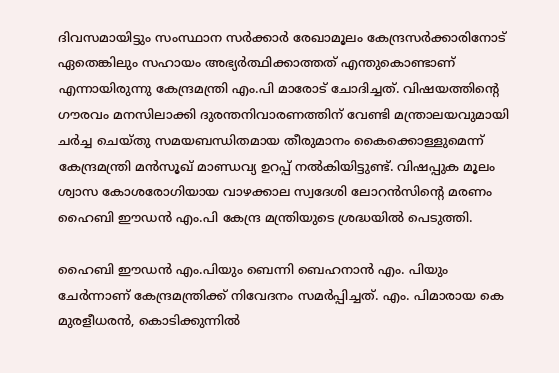ദിവസമായിട്ടും സംസ്ഥാന സര്‍ക്കാര്‍ രേഖാമൂലം കേന്ദ്രസര്‍ക്കാരിനോട് ഏതെങ്കിലും സഹായം അഭ്യര്‍ത്ഥിക്കാത്തത് എന്തുകൊണ്ടാണ് എന്നായിരുന്നു കേന്ദ്രമന്ത്രി എം.പി മാരോട് ചോദിച്ചത്. വിഷയത്തിന്റെ ഗൗരവം മനസിലാക്കി ദുരന്തനിവാരണത്തിന് വേണ്ടി മന്ത്രാലയവുമായി ചര്‍ച്ച ചെയ്തു സമയബന്ധിതമായ തീരുമാനം കൈക്കൊള്ളുമെന്ന് കേന്ദ്രമന്ത്രി മന്‍സൂഖ് മാണ്ഡവ്യ ഉറപ്പ് നല്‍കിയിട്ടുണ്ട്. വിഷപ്പുക മൂലം ശ്വാസ കോശരോഗിയായ വാഴക്കാല സ്വദേശി ലോറന്‍സിന്റെ മരണം ഹൈബി ഈഡന്‍ എം.പി കേന്ദ്ര മന്ത്രിയുടെ ശ്രദ്ധയില്‍ പെടുത്തി.

ഹൈബി ഈഡന്‍ എം.പിയും ബെന്നി ബെഹനാന്‍ എം. പിയും ചേര്‍ന്നാണ് കേന്ദ്രമന്ത്രിക്ക് നിവേദനം സമര്‍പ്പിച്ചത്. എം. പിമാരായ കെ മുരളീധരന്‍, കൊടിക്കുന്നില്‍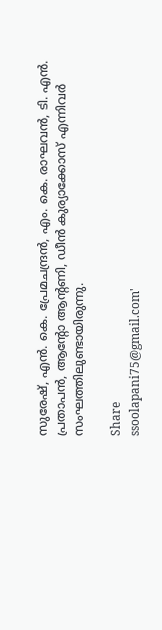സുരേഷ്, എന്‍. കെ. പ്രേമചന്ദ്രന്‍, എം. കെ. രാഘവന്‍, ടി. എന്‍. പ്രതാപന്‍, ആന്റോ ആന്റണി, ഡീന്‍ കുര്യാക്കോസ് എന്നിവര്‍ സംഘത്തിലുണ്ടായിരുന്നു.

Share
ssoolapani75@gmail.com'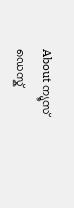About ന്യൂസ് ഡെസ്ക്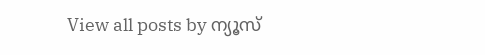View all posts by ന്യൂസ്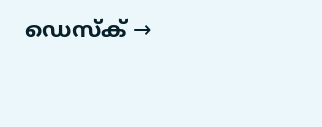ഡെസ്ക് →